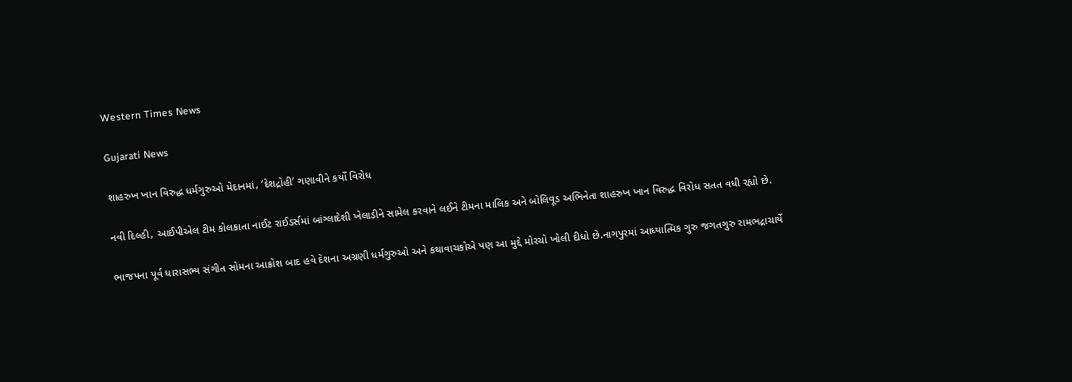Western Times News

Gujarati News

શાહરુખ ખાન વિરુદ્ધ ધર્મગુરુઓ મેદાનમાં, ‘દેશદ્રોહી’ ગણાવીને કર્યો વિરોધ

નવી દિલ્હી, આઈપીએલ ટીમ કોલકાતા નાઈટ રાઈડર્સમાં બાંગ્લાદેશી ખેલાડીને સામેલ કરવાને લઈને ટીમના માલિક અને બોલિવૂડ અભિનેતા શાહરુખ ખાન વિરુદ્ધ વિરોધ સતત વધી રહ્યો છે.

ભાજપના પૂર્વ ધારાસભ્ય સંગીત સોમના આક્રોશ બાદ હવે દેશના અગ્રણી ધર્મગુરુઓ અને કથાવાચકોએ પણ આ મુદ્દે મોરચો ખોલી દીધો છે.નાગપુરમાં આધ્યાત્મિક ગુરુ જગતગુરુ રામભદ્રાચાર્યે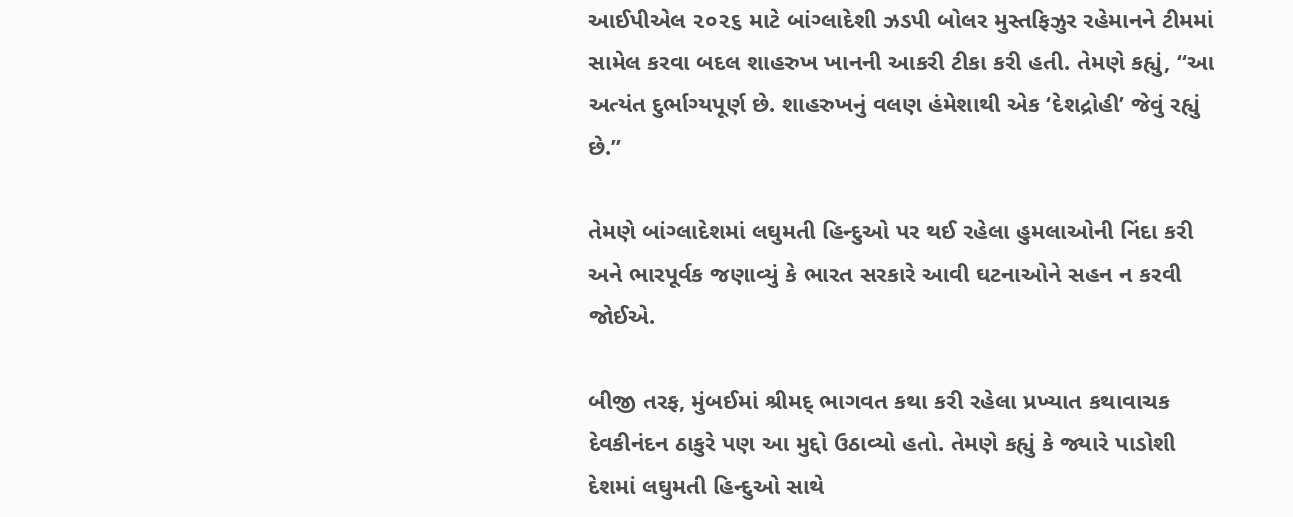આઈપીએલ ૨૦૨૬ માટે બાંગ્લાદેશી ઝડપી બોલર મુસ્તફિઝુર રહેમાનને ટીમમાં સામેલ કરવા બદલ શાહરુખ ખાનની આકરી ટીકા કરી હતી. તેમણે કહ્યું, “આ અત્યંત દુર્ભાગ્યપૂર્ણ છે. શાહરુખનું વલણ હંમેશાથી એક ‘દેશદ્રોહી’ જેવું રહ્યું છે.”

તેમણે બાંગ્લાદેશમાં લઘુમતી હિન્દુઓ પર થઈ રહેલા હુમલાઓની નિંદા કરી અને ભારપૂર્વક જણાવ્યું કે ભારત સરકારે આવી ઘટનાઓને સહન ન કરવી જોઈએ.

બીજી તરફ, મુંબઈમાં શ્રીમદ્‌ ભાગવત કથા કરી રહેલા પ્રખ્યાત કથાવાચક દેવકીનંદન ઠાકુરે પણ આ મુદ્દો ઉઠાવ્યો હતો. તેમણે કહ્યું કે જ્યારે પાડોશી દેશમાં લઘુમતી હિન્દુઓ સાથે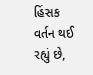હિંસક વર્તન થઈ રહ્યું છે,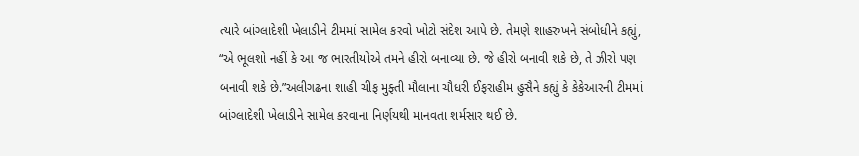ત્યારે બાંગ્લાદેશી ખેલાડીને ટીમમાં સામેલ કરવો ખોટો સંદેશ આપે છે. તેમણે શાહરુખને સંબોધીને કહ્યું, “એ ભૂલશો નહીં કે આ જ ભારતીયોએ તમને હીરો બનાવ્યા છે. જે હીરો બનાવી શકે છે, તે ઝીરો પણ બનાવી શકે છે.”અલીગઢના શાહી ચીફ મુફ્તી મૌલાના ચૌધરી ઈફરાહીમ હુસૈને કહ્યું કે કેકેઆરની ટીમમાં બાંગ્લાદેશી ખેલાડીને સામેલ કરવાના નિર્ણયથી માનવતા શર્મસાર થઈ છે.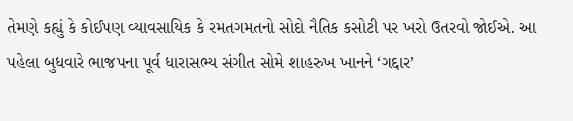તેમણે કહ્યું કે કોઈપણ વ્યાવસાયિક કે રમતગમતનો સોદો નૈતિક કસોટી પર ખરો ઉતરવો જોઈએ. આ પહેલા બુધવારે ભાજપના પૂર્વ ધારાસભ્ય સંગીત સોમે શાહરુખ ખાનને ‘ગદ્દાર’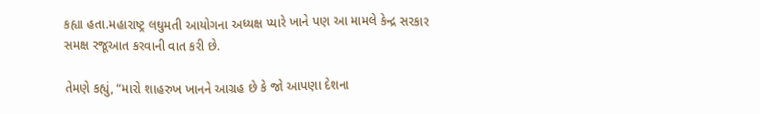કહ્યા હતા.મહારાષ્ટ્ર લઘુમતી આયોગના અધ્યક્ષ પ્યારે ખાને પણ આ મામલે કેન્દ્ર સરકાર સમક્ષ રજૂઆત કરવાની વાત કરી છે.

તેમણે કહ્યું, “મારો શાહરુખ ખાનને આગ્રહ છે કે જો આપણા દેશના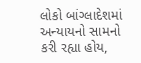લોકો બાંગ્લાદેશમાં અન્યાયનો સામનો કરી રહ્યા હોય,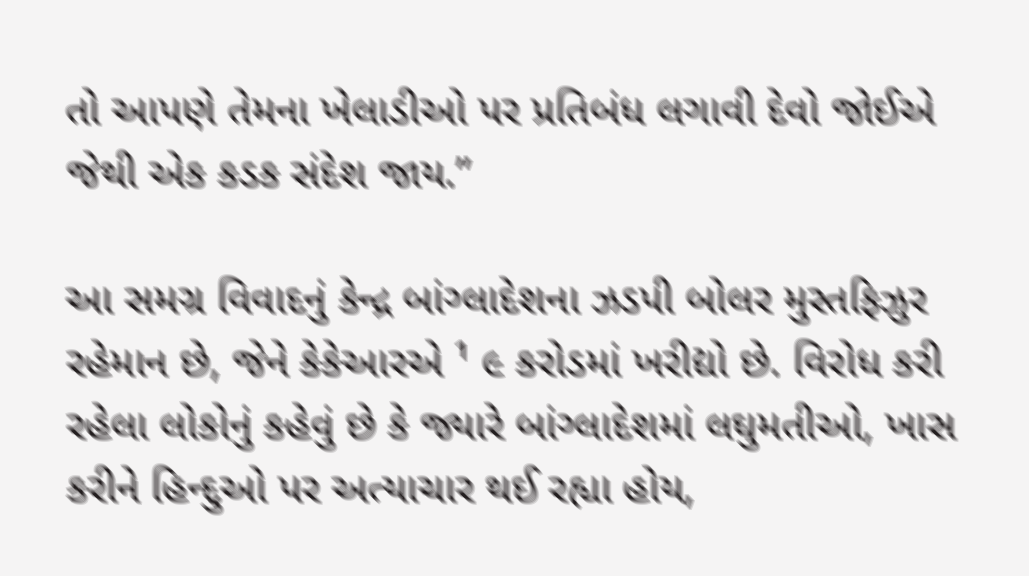તો આપણે તેમના ખેલાડીઓ પર પ્રતિબંધ લગાવી દેવો જોઈએ જેથી એક કડક સંદેશ જાય.”

આ સમગ્ર વિવાદનું કેન્દ્ર બાંગ્લાદેશના ઝડપી બોલર મુસ્તફિઝુર રહેમાન છે, જેને કેકેઆરએ ¹ ૯ કરોડમાં ખરીદ્યો છે. વિરોધ કરી રહેલા લોકોનું કહેવું છે કે જ્યારે બાંગ્લાદેશમાં લઘુમતીઓ, ખાસ કરીને હિન્દુઓ પર અત્યાચાર થઈ રહ્યા હોય,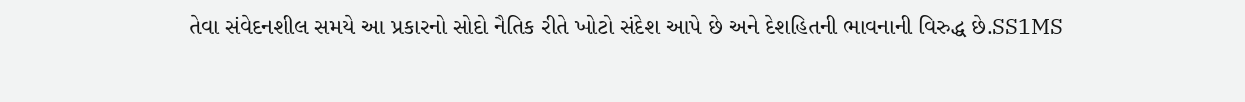તેવા સંવેદનશીલ સમયે આ પ્રકારનો સોદો નૈતિક રીતે ખોટો સંદેશ આપે છે અને દેશહિતની ભાવનાની વિરુદ્ધ છે.SS1MS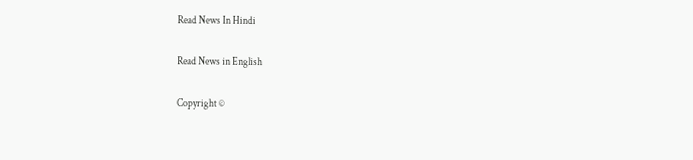Read News In Hindi

Read News in English

Copyright ©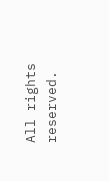All rights reserved.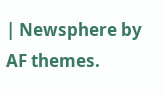| Newsphere by AF themes.